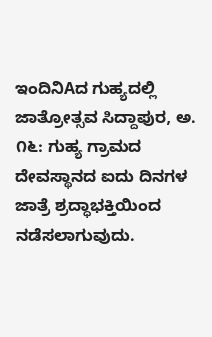ಇಂದಿನಿAದ ಗುಹ್ಯದಲ್ಲಿ ಜಾತ್ರೋತ್ಸವ ಸಿದ್ದಾಪುರ, ಅ. ೧೬: ಗುಹ್ಯ ಗ್ರಾಮದ ದೇವಸ್ಥಾನದ ಐದು ದಿನಗಳ ಜಾತ್ರೆ ಶ್ರದ್ಧಾಭಕ್ತಿಯಿಂದ ನಡೆಸಲಾಗುವುದು.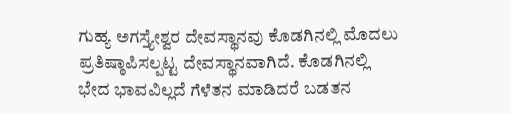ಗುಹ್ಯ ಅಗಸ್ತ್ಯೇಶ್ವರ ದೇವಸ್ಥಾನವು ಕೊಡಗಿನಲ್ಲಿ ಮೊದಲು ಪ್ರತಿಷ್ಠಾಪಿಸಲ್ಪಟ್ಟ ದೇವಸ್ಥಾನವಾಗಿದೆ. ಕೊಡಗಿನಲ್ಲಿ
ಭೇದ ಭಾವವಿಲ್ಲದೆ ಗೆಳೆತನ ಮಾಡಿದರೆ ಬಡತನ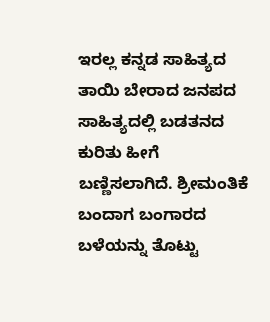ಇರಲ್ಲ ಕನ್ನಡ ಸಾಹಿತ್ಯದ ತಾಯಿ ಬೇರಾದ ಜನಪದ ಸಾಹಿತ್ಯದಲ್ಲಿ ಬಡತನದ ಕುರಿತು ಹೀಗೆ ಬಣ್ಣಿಸಲಾಗಿದೆ. ಶ್ರೀಮಂತಿಕೆ ಬಂದಾಗ ಬಂಗಾರದ ಬಳೆಯನ್ನು ತೊಟ್ಟು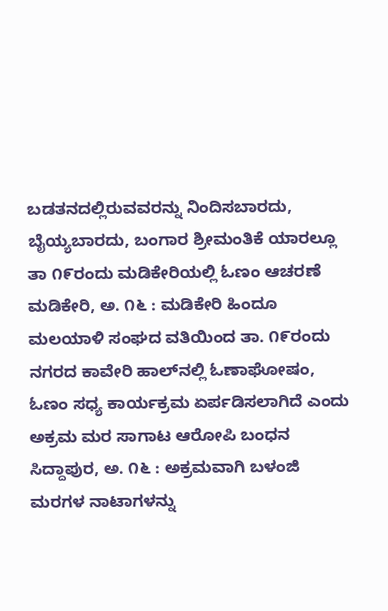ಬಡತನದಲ್ಲಿರುವವರನ್ನು ನಿಂದಿಸಬಾರದು, ಬೈಯ್ಯಬಾರದು, ಬಂಗಾರ ಶ್ರೀಮಂತಿಕೆ ಯಾರಲ್ಲೂ
ತಾ ೧೯ರಂದು ಮಡಿಕೇರಿಯಲ್ಲಿ ಓಣಂ ಆಚರಣೆ ಮಡಿಕೇರಿ, ಅ. ೧೬ : ಮಡಿಕೇರಿ ಹಿಂದೂ ಮಲಯಾಳಿ ಸಂಘದ ವತಿಯಿಂದ ತಾ. ೧೯ರಂದು ನಗರದ ಕಾವೇರಿ ಹಾಲ್‌ನಲ್ಲಿ ಓಣಾಘೋಷಂ, ಓಣಂ ಸಧ್ಯ ಕಾರ್ಯಕ್ರಮ ಏರ್ಪಡಿಸಲಾಗಿದೆ ಎಂದು
ಅಕ್ರಮ ಮರ ಸಾಗಾಟ ಆರೋಪಿ ಬಂಧನ ಸಿದ್ದಾಪುರ, ಅ. ೧೬ : ಅಕ್ರಮವಾಗಿ ಬಳಂಜಿ ಮರಗಳ ನಾಟಾಗಳನ್ನು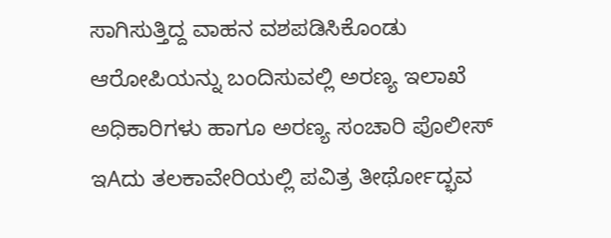ಸಾಗಿಸುತ್ತಿದ್ದ ವಾಹನ ವಶಪಡಿಸಿಕೊಂಡು ಆರೋಪಿಯನ್ನು ಬಂದಿಸುವಲ್ಲಿ ಅರಣ್ಯ ಇಲಾಖೆ ಅಧಿಕಾರಿಗಳು ಹಾಗೂ ಅರಣ್ಯ ಸಂಚಾರಿ ಪೊಲೀಸ್
ಇAದು ತಲಕಾವೇರಿಯಲ್ಲಿ ಪವಿತ್ರ ತೀರ್ಥೋದ್ಭವ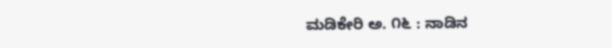ಮಡಿಕೇರಿ ಅ. ೧೬ : ನಾಡಿನ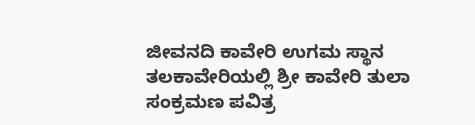ಜೀವನದಿ ಕಾವೇರಿ ಉಗಮ ಸ್ಥಾನ ತಲಕಾವೇರಿಯಲ್ಲಿ ಶ್ರೀ ಕಾವೇರಿ ತುಲಾ ಸಂಕ್ರಮಣ ಪವಿತ್ರ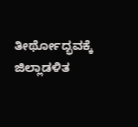ತೀರ್ಥೋದ್ಭವಕ್ಕೆ ಜಿಲ್ಲಾಡಳಿತ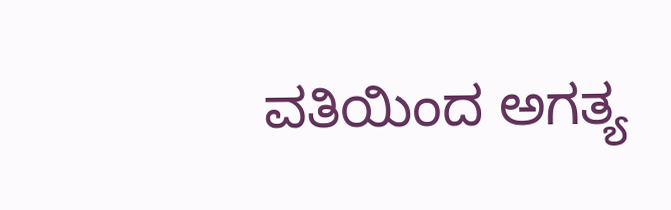ವತಿಯಿಂದ ಅಗತ್ಯ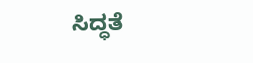ಸಿದ್ಧತೆ